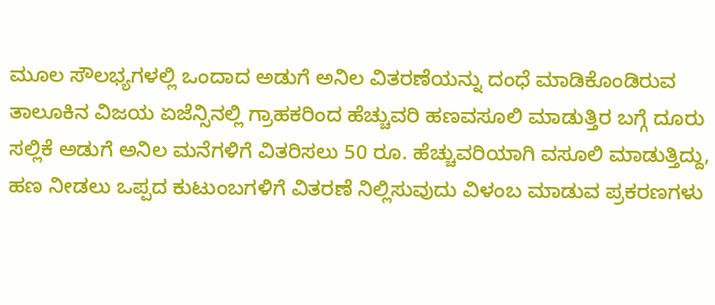ಮೂಲ ಸೌಲಭ್ಯಗಳಲ್ಲಿ ಒಂದಾದ ಅಡುಗೆ ಅನಿಲ ವಿತರಣೆಯನ್ನು ದಂಧೆ ಮಾಡಿಕೊಂಡಿರುವ ತಾಲೂಕಿನ ವಿಜಯ ಏಜೆನ್ಸಿನಲ್ಲಿ ಗ್ರಾಹಕರಿಂದ ಹೆಚ್ಚುವರಿ ಹಣವಸೂಲಿ ಮಾಡುತ್ತಿರ ಬಗ್ಗೆ ದೂರು ಸಲ್ಲಿಕೆ ಅಡುಗೆ ಅನಿಲ ಮನೆಗಳಿಗೆ ವಿತರಿಸಲು 50 ರೂ. ಹೆಚ್ಚುವರಿಯಾಗಿ ವಸೂಲಿ ಮಾಡುತ್ತಿದ್ದು, ಹಣ ನೀಡಲು ಒಪ್ಪದ ಕುಟುಂಬಗಳಿಗೆ ವಿತರಣೆ ನಿಲ್ಲಿಸುವುದು ವಿಳಂಬ ಮಾಡುವ ಪ್ರಕರಣಗಳು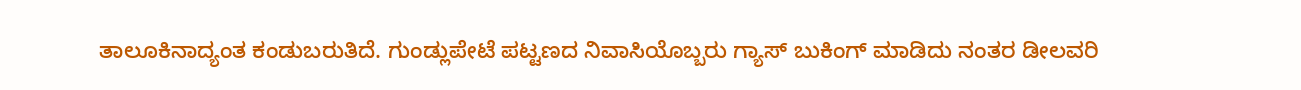ತಾಲೂಕಿನಾದ್ಯಂತ ಕಂಡುಬರುತಿದೆ. ಗುಂಡ್ಲುಪೇಟೆ ಪಟ್ಟಣದ ನಿವಾಸಿಯೊಬ್ಬರು ಗ್ಯಾಸ್ ಬುಕಿಂಗ್ ಮಾಡಿದು ನಂತರ ಡೀಲವರಿ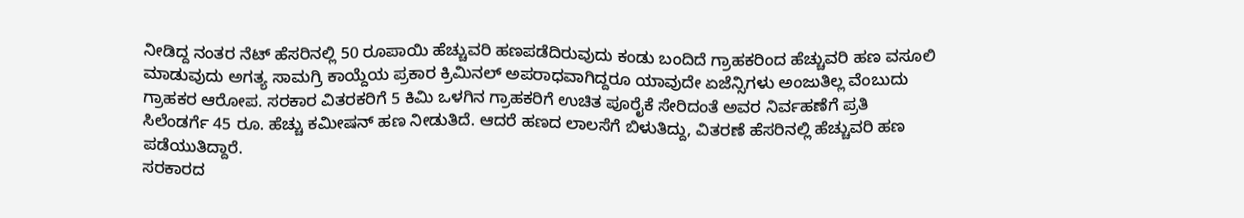ನೀಡಿದ್ದ ನಂತರ ನೆಟ್ ಹೆಸರಿನಲ್ಲಿ 50 ರೂಪಾಯಿ ಹೆಚ್ಚುವರಿ ಹಣಪಡೆದಿರುವುದು ಕಂಡು ಬಂದಿದೆ ಗ್ರಾಹಕರಿಂದ ಹೆಚ್ಚುವರಿ ಹಣ ವಸೂಲಿ ಮಾಡುವುದು ಅಗತ್ಯ ಸಾಮಗ್ರಿ ಕಾಯ್ದೆಯ ಪ್ರಕಾರ ಕ್ರಿಮಿನಲ್ ಅಪರಾಧವಾಗಿದ್ದರೂ ಯಾವುದೇ ಏಜೆನ್ಸಿಗಳು ಅಂಜುತಿಲ್ಲ ವೆಂಬುದು ಗ್ರಾಹಕರ ಆರೋಪ. ಸರಕಾರ ವಿತರಕರಿಗೆ 5 ಕಿಮಿ ಒಳಗಿನ ಗ್ರಾಹಕರಿಗೆ ಉಚಿತ ಪೂರೈಕೆ ಸೇರಿದಂತೆ ಅವರ ನಿರ್ವಹಣೆಗೆ ಪ್ರತಿ ಸಿಲೆಂಡರ್ಗೆ 45 ರೂ. ಹೆಚ್ಚು ಕಮೀಷನ್ ಹಣ ನೀಡುತಿದೆ. ಆದರೆ ಹಣದ ಲಾಲಸೆಗೆ ಬಿಳುತಿದ್ದು, ವಿತರಣೆ ಹೆಸರಿನಲ್ಲಿ ಹೆಚ್ಚುವರಿ ಹಣ ಪಡೆಯುತಿದ್ದಾರೆ.
ಸರಕಾರದ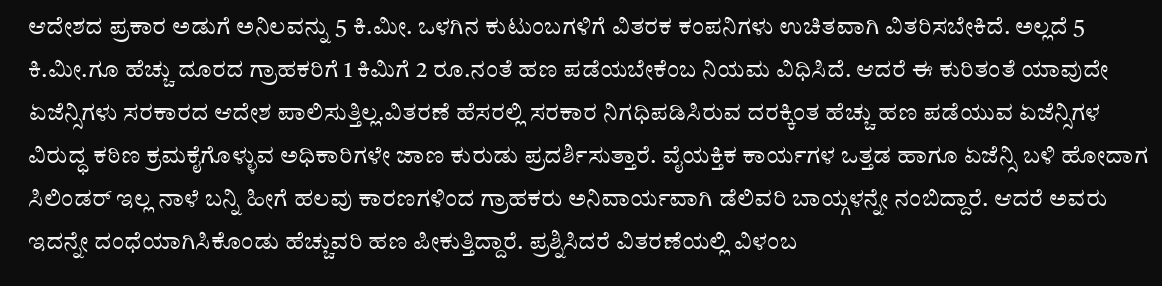ಆದೇಶದ ಪ್ರಕಾರ ಅಡುಗೆ ಅನಿಲವನ್ನು 5 ಕಿ.ಮೀ. ಒಳಗಿನ ಕುಟುಂಬಗಳಿಗೆ ವಿತರಕ ಕಂಪನಿಗಳು ಉಚಿತವಾಗಿ ವಿತರಿಸಬೇಕಿದೆ. ಅಲ್ಲದೆ 5 ಕಿ.ಮೀ.ಗೂ ಹೆಚ್ಚು ದೂರದ ಗ್ರಾಹಕರಿಗೆ 1 ಕಿಮಿಗೆ 2 ರೂ.ನಂತೆ ಹಣ ಪಡೆಯಬೇಕೆಂಬ ನಿಯಮ ವಿಧಿಸಿದೆ. ಆದರೆ ಈ ಕುರಿತಂತೆ ಯಾವುದೇ ಏಜೆನ್ಸಿಗಳು ಸರಕಾರದ ಆದೇಶ ಪಾಲಿಸುತ್ತಿಲ್ಲ.ವಿತರಣೆ ಹೆಸರಲ್ಲಿ ಸರಕಾರ ನಿಗಧಿಪಡಿಸಿರುವ ದರಕ್ಕಿಂತ ಹೆಚ್ಚು ಹಣ ಪಡೆಯುವ ಏಜೆನ್ಸಿಗಳ ವಿರುದ್ಧ ಕಠಿಣ ಕ್ರಮಕೈಗೊಳ್ಳುವ ಅಧಿಕಾರಿಗಳೇ ಜಾಣ ಕುರುಡು ಪ್ರದರ್ಶಿಸುತ್ತಾರೆ. ವೈಯಕ್ತಿಕ ಕಾರ್ಯಗಳ ಒತ್ತಡ ಹಾಗೂ ಏಜೆನ್ಸಿ ಬಳಿ ಹೋದಾಗ ಸಿಲಿಂಡರ್ ಇಲ್ಲ ನಾಳೆ ಬನ್ನಿ ಹೀಗೆ ಹಲವು ಕಾರಣಗಳಿಂದ ಗ್ರಾಹಕರು ಅನಿವಾರ್ಯವಾಗಿ ಡೆಲಿವರಿ ಬಾಯ್ಗಳನ್ನೇ ನಂಬಿದ್ದಾರೆ. ಆದರೆ ಅವರು ಇದನ್ನೇ ದಂಧೆಯಾಗಿಸಿಕೊಂಡು ಹೆಚ್ಚುವರಿ ಹಣ ಪೀಕುತ್ತಿದ್ದಾರೆ. ಪ್ರಶ್ನಿಸಿದರೆ ವಿತರಣೆಯಲ್ಲಿ ವಿಳಂಬ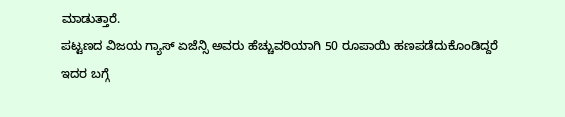ಮಾಡುತ್ತಾರೆ.
ಪಟ್ಟಣದ ವಿಜಯ ಗ್ಯಾಸ್ ಏಜೆನ್ಸಿ ಅವರು ಹೆಚ್ಚುವರಿಯಾಗಿ 50 ರೂಪಾಯಿ ಹಣಪಡೆದುಕೊಂಡಿದ್ದರೆ ಇದರ ಬಗ್ಗೆ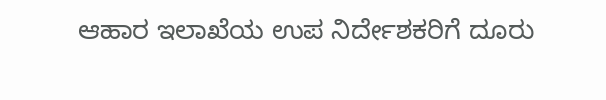ಆಹಾರ ಇಲಾಖೆಯ ಉಪ ನಿರ್ದೇಶಕರಿಗೆ ದೂರು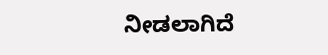ನೀಡಲಾಗಿದೆ